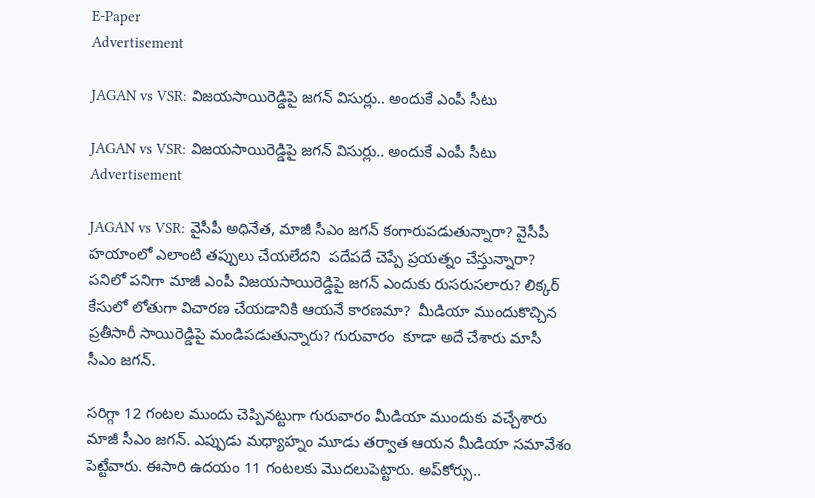E-Paper
Advertisement

JAGAN vs VSR: విజయసాయిరెడ్డిపై జగన్ విసుర్లు.. అందుకే ఎంపీ సీటు

JAGAN vs VSR: విజయసాయిరెడ్డిపై జగన్ విసుర్లు.. అందుకే ఎంపీ సీటు
Advertisement

JAGAN vs VSR: వైసీపీ అధినేత, మాజీ సీఎం జగన్ కంగారుపడుతున్నారా? వైసీపీ హయాంలో ఎలాంటి తప్పులు చేయలేదని  పదేపదే చెప్పే ప్రయత్నం చేస్తున్నారా? పనిలో పనిగా మాజీ ఎంపీ విజయసాయిరెడ్డిపై జగన్ ఎందుకు రుసరుసలారు? లిక్కర్ కేసులో లోతుగా విచారణ చేయడానికి ఆయనే కారణమా?  మీడియా ముందుకొచ్చిన ప్రతీసారీ సాయిరెడ్డిపై మండిపడుతున్నారు? గురువారం  కూడా అదే చేశారు మాసీ సీఎం జగన్.

సరిగ్గా 12 గంటల ముందు చెప్పినట్టుగా గురువారం మీడియా ముందుకు వచ్చేశారు మాజీ సీఎం జగన్. ఎప్పుడు మధ్యాహ్నం మూడు తర్వాత ఆయన మీడియా సమావేశం పెట్టేవారు. ఈసారి ఉదయం 11 గంటలకు మొదలుపెట్టారు. అప్‌కోర్సు..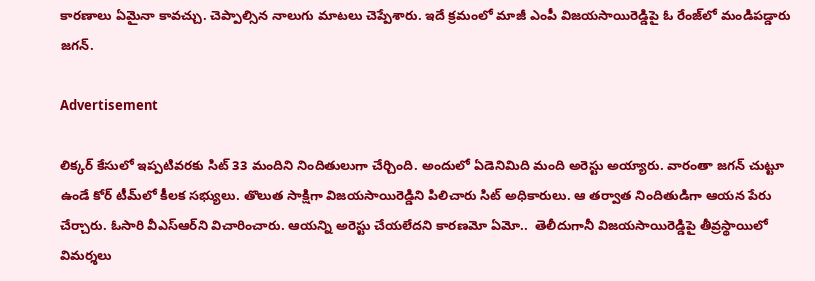కారణాలు ఏమైనా కావచ్చు. చెప్పాల్సిన నాలుగు మాటలు చెప్పేశారు. ఇదే క్రమంలో మాజీ ఎంపీ విజయసాయిరెడ్డిపై ఓ రేంజ్‌లో మండిపడ్డారు జగన్.

Advertisement

లిక్కర్ కేసులో ఇప్పటివరకు సిట్ 33 మందిని నిందితులుగా చేర్చింది. అందులో ఏడెనిమిది మంది అరెస్టు అయ్యారు. వారంతా జగన్ చుట్టూ ఉండే కోర్ టీమ్‌లో కీలక సభ్యులు. తొలుత సాక్షిగా విజయసాయిరెడ్డిని పిలిచారు సిట్ అధికారులు. ఆ తర్వాత నిందితుడిగా ఆయన పేరు చేర్చారు. ఓసారి వీఎస్ఆర్‌ని విచారించారు. ఆయన్ని అరెస్టు చేయలేదని కారణమో ఏమో..  తెలీదుగానీ విజయసాయిరెడ్డిపై తీవ్రస్థాయిలో విమర్శలు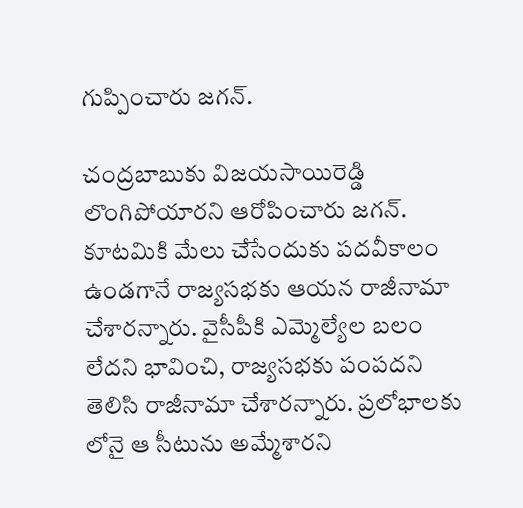గుప్పించారు జగన్.

చంద్రబాబుకు విజయసాయిరెడ్డి లొంగిపోయారని ఆరోపించారు జగన్. కూటమికి మేలు చేసేందుకు పదవీకాలం ఉండగానే రాజ్యసభకు ఆయన రాజీనామా చేశారన్నారు. వైసీపీకి ఎమ్మెల్యేల బలం లేదని భావించి, రాజ్యసభకు పంపదని తెలిసి రాజీనామా చేశారన్నారు. ప్రలోభాలకు లోనై ఆ సీటును అమ్మేశారని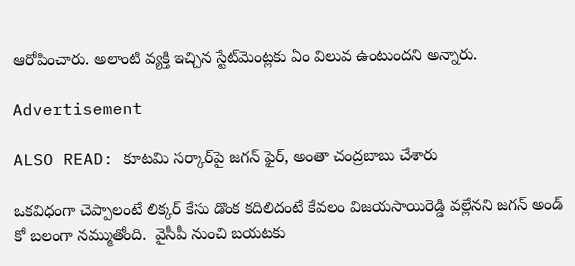ఆరోపించారు. అలాంటి వ్యక్తి ఇచ్చిన స్టేట్‌మెంట్లకు ఏం విలువ ఉంటుందని అన్నారు.

Advertisement

ALSO READ: కూటమి సర్కార్‌పై జగన్ ఫైర్, అంతా చంద్రబాబు చేశారు

ఒకవిధంగా చెప్పాలంటే లిక్కర్ కేసు డొంక కదిలిదంటే కేవలం విజయసాయిరెడ్డి వల్లేనని జగన్ అండ్ కో బలంగా నమ్ముతోంది.  వైసీపీ నుంచి బయటకు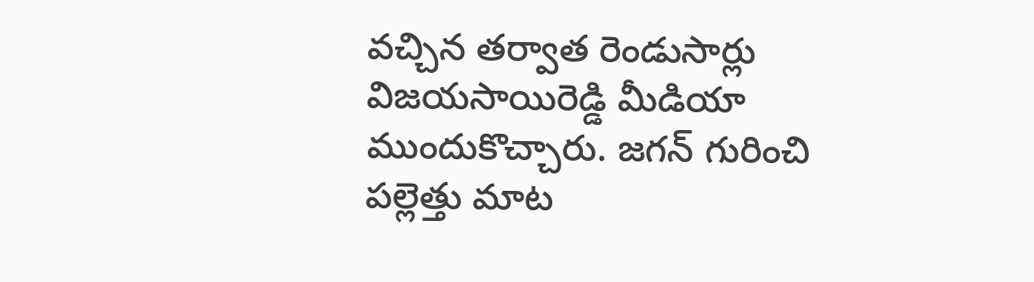వచ్చిన తర్వాత రెండుసార్లు  విజయసాయిరెడ్డి మీడియా ముందుకొచ్చారు. జగన్ గురించి పల్లెత్తు మాట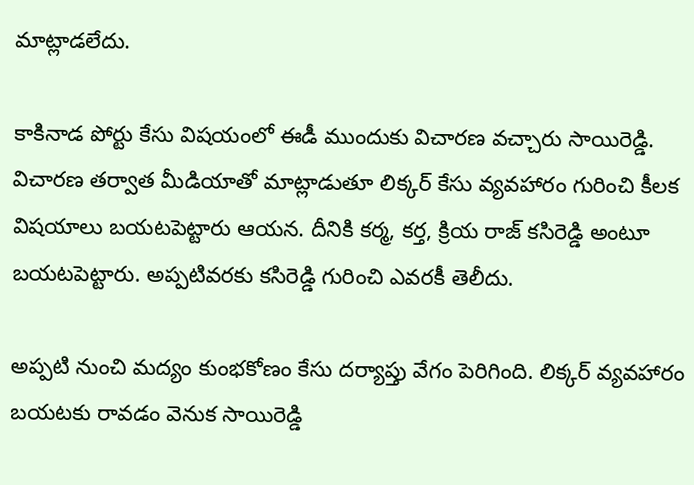మాట్లాడలేదు.

కాకినాడ పోర్టు కేసు విషయంలో ఈడీ ముందుకు విచారణ వచ్చారు సాయిరెడ్డి. విచారణ తర్వాత మీడియాతో మాట్లాడుతూ లిక్కర్ కేసు వ్యవహారం గురించి కీలక విషయాలు బయటపెట్టారు ఆయన. దీనికి కర్మ, కర్త, క్రియ రాజ్ కసిరెడ్డి అంటూ బయటపెట్టారు. అప్పటివరకు కసిరెడ్డి గురించి ఎవరకీ తెలీదు.

అప్పటి నుంచి మద్యం కుంభకోణం కేసు దర్యాప్తు వేగం పెరిగింది. లిక్కర్ వ్యవహారం బయటకు రావడం వెనుక సాయిరెడ్డి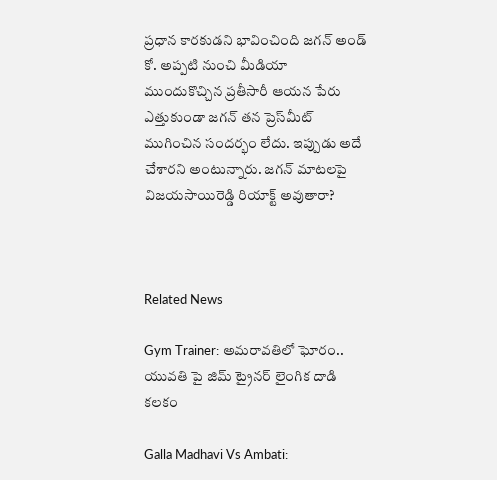ప్రధాన కారకుడని భావించింది జగన్ అండ్ కో. అప్పటి నుంచి మీడియా ముందుకొచ్చిన ప్రతీసారీ ఆయన పేరు ఎత్తుకుండా జగన్ తన ప్రెస్‌మీట్ ముగించిన సందర్భం లేదు. ఇప్పుడు అదే చేశారని అంటున్నారు. జగన్ మాటలపై విజయసాయిరెడ్డి రియాక్ట్ అవుతారా?



Related News

Gym Trainer: అమరావతిలో ఘోరం.. యువతి పై జిమ్ ట్రైనర్ లైంగిక దాడి కలకం

Galla Madhavi Vs Ambati: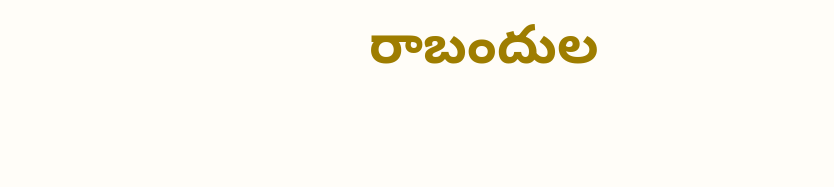రాబందుల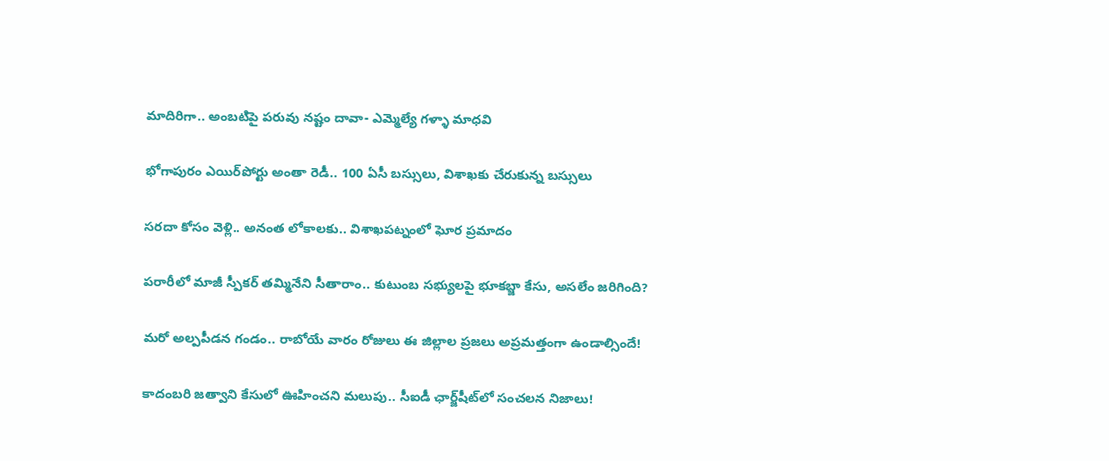మాదిరిగా.. అంబటిపై పరువు నష్టం దావా- ఎమ్మెల్యే గళ్ళా మాధవి

భోగాపురం ఎయిర్‌పోర్టు అంతా రెడీ.. 100 ఏసీ బస్సులు, విశాఖకు చేరుకున్న బస్సులు

సరదా కోసం వెళ్లి.. అనంత లోకాలకు.. విశాఖపట్నంలో ఘోర ప్రమాదం

పరారీలో మాజీ స్పీకర్ తమ్మినేని సీతారాం.. కుటుంబ సభ్యులపై భూకబ్జా కేసు, అసలేం జరిగింది?

మరో అల్పపీడన గండం.. రాబోయే వారం రోజులు ఈ జిల్లాల ప్రజలు అప్రమత్తంగా ఉండాల్సిందే!

కాదంబరి జత్వాని కేసులో ఊహించని మలుపు.. సీఐడీ ఛార్జ్‌షీట్‌లో సంచలన నిజాలు!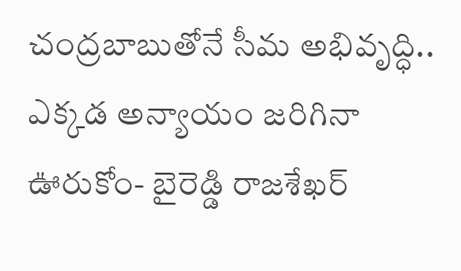చంద్రబాబుతోనే సీమ అభివృద్ధి.. ఎక్కడ అన్యాయం జరిగినా ఊరుకోం- బైరెడ్డి రాజశేఖర్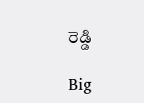రెడ్డి

Big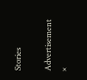Stories

Advertisement
×